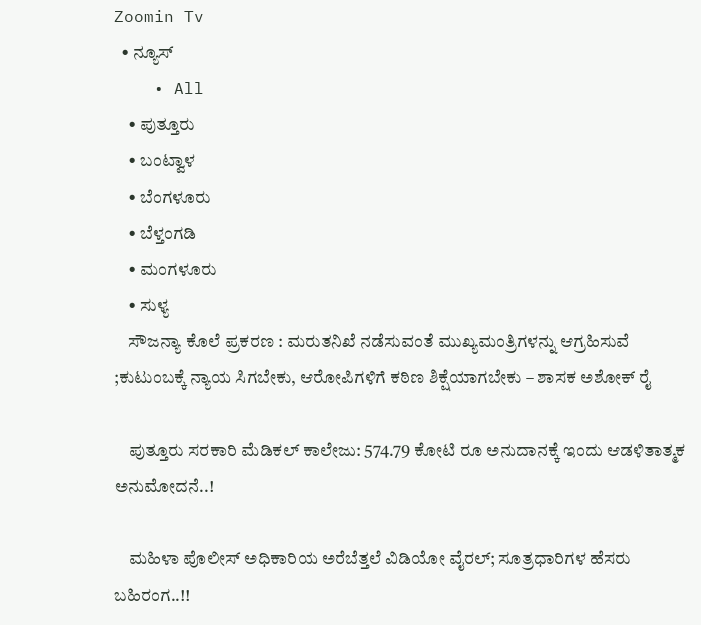Zoomin Tv
  • ನ್ಯೂಸ್
    • All
    • ಪುತ್ತೂರು
    • ಬಂಟ್ವಾಳ
    • ಬೆಂಗಳೂರು
    • ಬೆಳ್ತಂಗಡಿ
    • ಮಂಗಳೂರು
    • ಸುಳ್ಯ
    ಸೌಜನ್ಯಾ ಕೊಲೆ ಪ್ರಕರಣ : ಮರುತನಿಖೆ ನಡೆಸುವಂತೆ ಮುಖ್ಯಮಂತ್ರಿಗಳನ್ನು ಆಗ್ರಹಿಸುವೆ ;ಕುಟುಂಬಕ್ಕೆ ನ್ಯಾಯ ಸಿಗಬೇಕು, ಆರೋಪಿಗಳಿಗೆ ಕಠಿಣ ಶಿಕ್ಷೆಯಾಗಬೇಕು – ಶಾಸಕ ಅಶೋಕ್ ರೈ

    ಪುತ್ತೂರು ಸರಕಾರಿ ಮೆಡಿಕಲ್ ಕಾಲೇಜು: 574.79 ಕೋಟಿ ರೂ ಅನುದಾನಕ್ಕೆ ಇಂದು ಆಡಳಿತಾತ್ಮಕ ಅನುಮೋದನೆ..!

    ಮಹಿಳಾ ಪೊಲೀಸ್ ಅಧಿಕಾರಿಯ ಅರೆಬೆತ್ತಲೆ ವಿಡಿಯೋ ವೈರಲ್; ಸೂತ್ರಧಾರಿಗಳ ಹೆಸರು ಬಹಿರಂಗ..!!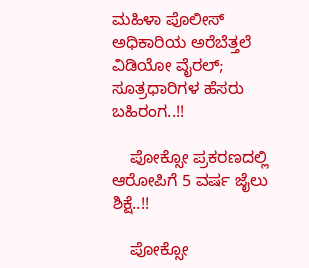ಮಹಿಳಾ ಪೊಲೀಸ್ ಅಧಿಕಾರಿಯ ಅರೆಬೆತ್ತಲೆ ವಿಡಿಯೋ ವೈರಲ್; ಸೂತ್ರಧಾರಿಗಳ ಹೆಸರು ಬಹಿರಂಗ..!!

    ಪೋಕ್ಸೋ ಪ್ರಕರಣದಲ್ಲಿ ಆರೋಪಿಗೆ 5 ವರ್ಷ ಜೈಲು ಶಿಕ್ಷೆ..!!

    ಪೋಕ್ಸೋ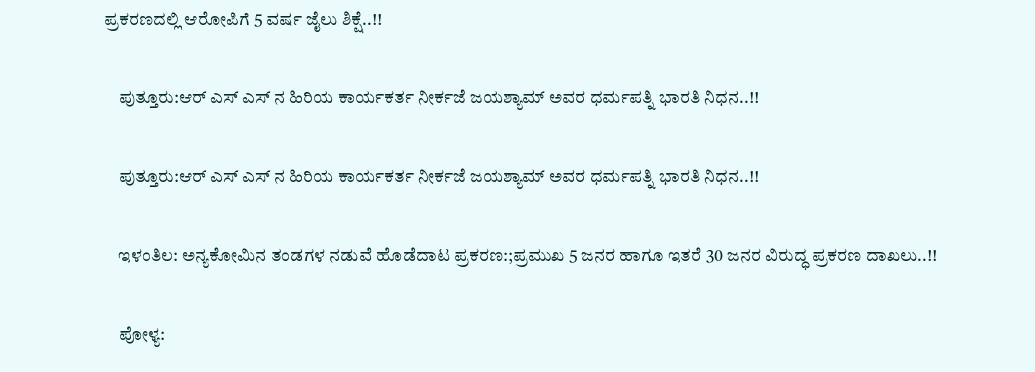ಪ್ರಕರಣದಲ್ಲಿ ಆರೋಪಿಗೆ 5 ವರ್ಷ ಜೈಲು ಶಿಕ್ಷೆ..!!

    ಪುತ್ತೂರು:ಆರ್ ಎಸ್ ಎಸ್ ನ ಹಿರಿಯ ಕಾರ್ಯಕರ್ತ ನೀರ್ಕಜೆ ಜಯಶ್ಯಾಮ್ ಅವರ ಧರ್ಮಪತ್ನಿ ಭಾರತಿ ನಿಧನ..!!

    ಪುತ್ತೂರು:ಆರ್ ಎಸ್ ಎಸ್ ನ ಹಿರಿಯ ಕಾರ್ಯಕರ್ತ ನೀರ್ಕಜೆ ಜಯಶ್ಯಾಮ್ ಅವರ ಧರ್ಮಪತ್ನಿ ಭಾರತಿ ನಿಧನ..!!

    ಇಳಂತಿಲ: ಅನ್ಯಕೋಮಿನ ತಂಡಗಳ ನಡುವೆ ಹೊಡೆದಾಟ ಪ್ರಕರಣ:;ಪ್ರಮುಖ 5 ಜನರ ಹಾಗೂ ಇತರೆ 30 ಜನರ ವಿರುದ್ಧ ಪ್ರಕರಣ ದಾಖಲು..!!

    ಪೋಳ್ಯ: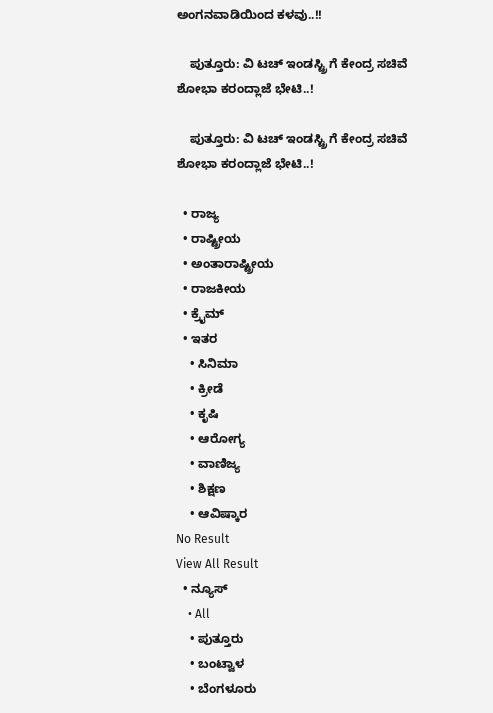ಅಂಗನವಾಡಿಯಿಂದ ಕಳವು..!!

    ಪುತ್ತೂರು: ವಿ ಟಚ್ ಇಂಡಸ್ಟ್ರಿ ಗೆ ಕೇಂದ್ರ ಸಚಿವೆ ಶೋಭಾ ಕರಂದ್ಲಾಜೆ ಭೇಟಿ..!

    ಪುತ್ತೂರು: ವಿ ಟಚ್ ಇಂಡಸ್ಟ್ರಿ ಗೆ ಕೇಂದ್ರ ಸಚಿವೆ ಶೋಭಾ ಕರಂದ್ಲಾಜೆ ಭೇಟಿ..!

  • ರಾಜ್ಯ
  • ರಾಷ್ಟ್ರೀಯ
  • ಅಂತಾರಾಷ್ಟ್ರೀಯ
  • ರಾಜಕೀಯ
  • ಕ್ರೈಮ್
  • ಇತರ
    • ಸಿನಿಮಾ
    • ಕ್ರೀಡೆ
    • ಕೃಷಿ
    • ಆರೋಗ್ಯ
    • ವಾಣಿಜ್ಯ
    • ಶಿಕ್ಷಣ
    • ಆವಿಷ್ಕಾರ
No Result
View All Result
  • ನ್ಯೂಸ್
    • All
    • ಪುತ್ತೂರು
    • ಬಂಟ್ವಾಳ
    • ಬೆಂಗಳೂರು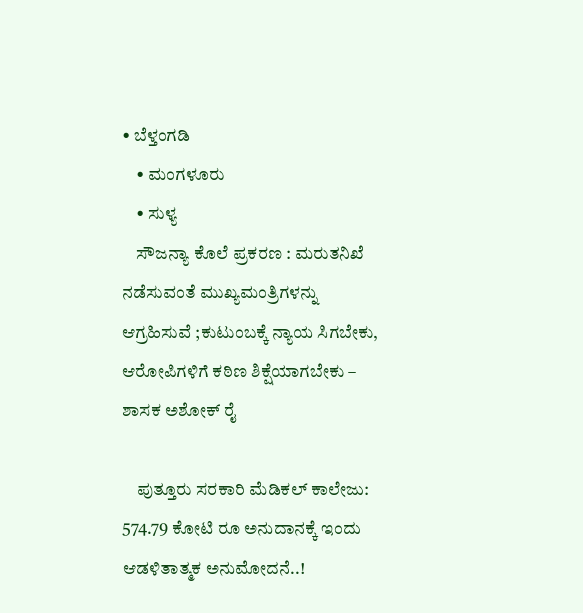• ಬೆಳ್ತಂಗಡಿ
    • ಮಂಗಳೂರು
    • ಸುಳ್ಯ
    ಸೌಜನ್ಯಾ ಕೊಲೆ ಪ್ರಕರಣ : ಮರುತನಿಖೆ ನಡೆಸುವಂತೆ ಮುಖ್ಯಮಂತ್ರಿಗಳನ್ನು ಆಗ್ರಹಿಸುವೆ ;ಕುಟುಂಬಕ್ಕೆ ನ್ಯಾಯ ಸಿಗಬೇಕು, ಆರೋಪಿಗಳಿಗೆ ಕಠಿಣ ಶಿಕ್ಷೆಯಾಗಬೇಕು – ಶಾಸಕ ಅಶೋಕ್ ರೈ

    ಪುತ್ತೂರು ಸರಕಾರಿ ಮೆಡಿಕಲ್ ಕಾಲೇಜು: 574.79 ಕೋಟಿ ರೂ ಅನುದಾನಕ್ಕೆ ಇಂದು ಆಡಳಿತಾತ್ಮಕ ಅನುಮೋದನೆ..!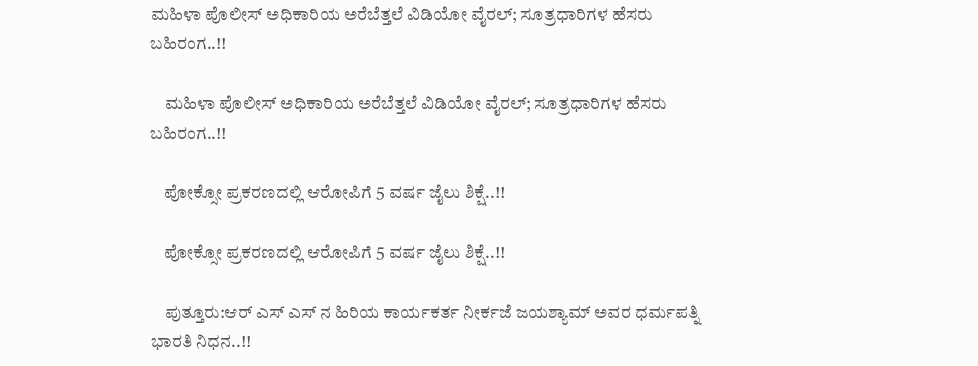ಮಹಿಳಾ ಪೊಲೀಸ್ ಅಧಿಕಾರಿಯ ಅರೆಬೆತ್ತಲೆ ವಿಡಿಯೋ ವೈರಲ್; ಸೂತ್ರಧಾರಿಗಳ ಹೆಸರು ಬಹಿರಂಗ..!!

    ಮಹಿಳಾ ಪೊಲೀಸ್ ಅಧಿಕಾರಿಯ ಅರೆಬೆತ್ತಲೆ ವಿಡಿಯೋ ವೈರಲ್; ಸೂತ್ರಧಾರಿಗಳ ಹೆಸರು ಬಹಿರಂಗ..!!

    ಪೋಕ್ಸೋ ಪ್ರಕರಣದಲ್ಲಿ ಆರೋಪಿಗೆ 5 ವರ್ಷ ಜೈಲು ಶಿಕ್ಷೆ..!!

    ಪೋಕ್ಸೋ ಪ್ರಕರಣದಲ್ಲಿ ಆರೋಪಿಗೆ 5 ವರ್ಷ ಜೈಲು ಶಿಕ್ಷೆ..!!

    ಪುತ್ತೂರು:ಆರ್ ಎಸ್ ಎಸ್ ನ ಹಿರಿಯ ಕಾರ್ಯಕರ್ತ ನೀರ್ಕಜೆ ಜಯಶ್ಯಾಮ್ ಅವರ ಧರ್ಮಪತ್ನಿ ಭಾರತಿ ನಿಧನ..!!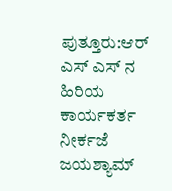ಪುತ್ತೂರು:ಆರ್ ಎಸ್ ಎಸ್ ನ ಹಿರಿಯ ಕಾರ್ಯಕರ್ತ ನೀರ್ಕಜೆ ಜಯಶ್ಯಾಮ್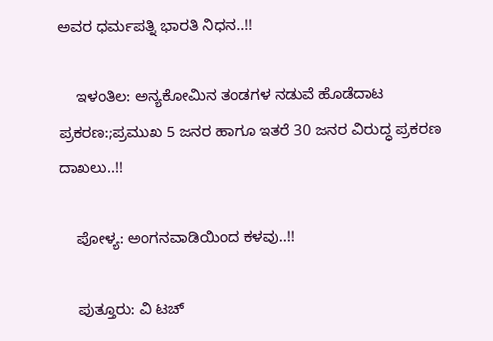ಅವರ ಧರ್ಮಪತ್ನಿ ಭಾರತಿ ನಿಧನ..!!

    ಇಳಂತಿಲ: ಅನ್ಯಕೋಮಿನ ತಂಡಗಳ ನಡುವೆ ಹೊಡೆದಾಟ ಪ್ರಕರಣ:;ಪ್ರಮುಖ 5 ಜನರ ಹಾಗೂ ಇತರೆ 30 ಜನರ ವಿರುದ್ಧ ಪ್ರಕರಣ ದಾಖಲು..!!

    ಪೋಳ್ಯ: ಅಂಗನವಾಡಿಯಿಂದ ಕಳವು..!!

    ಪುತ್ತೂರು: ವಿ ಟಚ್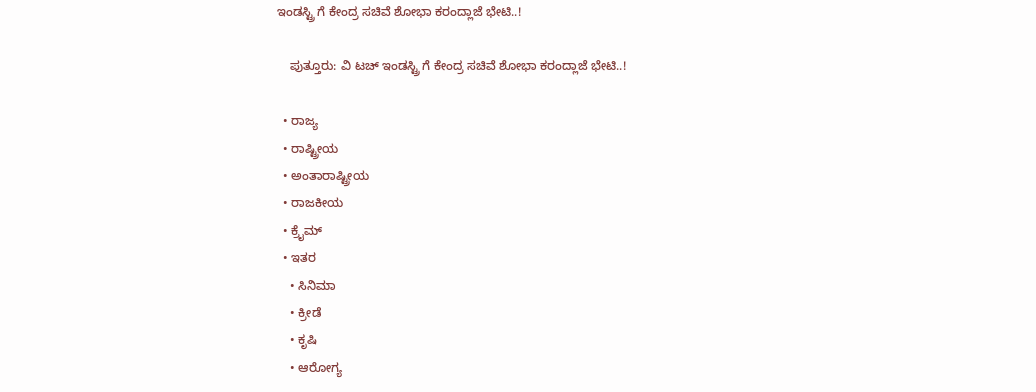ಇಂಡಸ್ಟ್ರಿ ಗೆ ಕೇಂದ್ರ ಸಚಿವೆ ಶೋಭಾ ಕರಂದ್ಲಾಜೆ ಭೇಟಿ..!

    ಪುತ್ತೂರು: ವಿ ಟಚ್ ಇಂಡಸ್ಟ್ರಿ ಗೆ ಕೇಂದ್ರ ಸಚಿವೆ ಶೋಭಾ ಕರಂದ್ಲಾಜೆ ಭೇಟಿ..!

  • ರಾಜ್ಯ
  • ರಾಷ್ಟ್ರೀಯ
  • ಅಂತಾರಾಷ್ಟ್ರೀಯ
  • ರಾಜಕೀಯ
  • ಕ್ರೈಮ್
  • ಇತರ
    • ಸಿನಿಮಾ
    • ಕ್ರೀಡೆ
    • ಕೃಷಿ
    • ಆರೋಗ್ಯ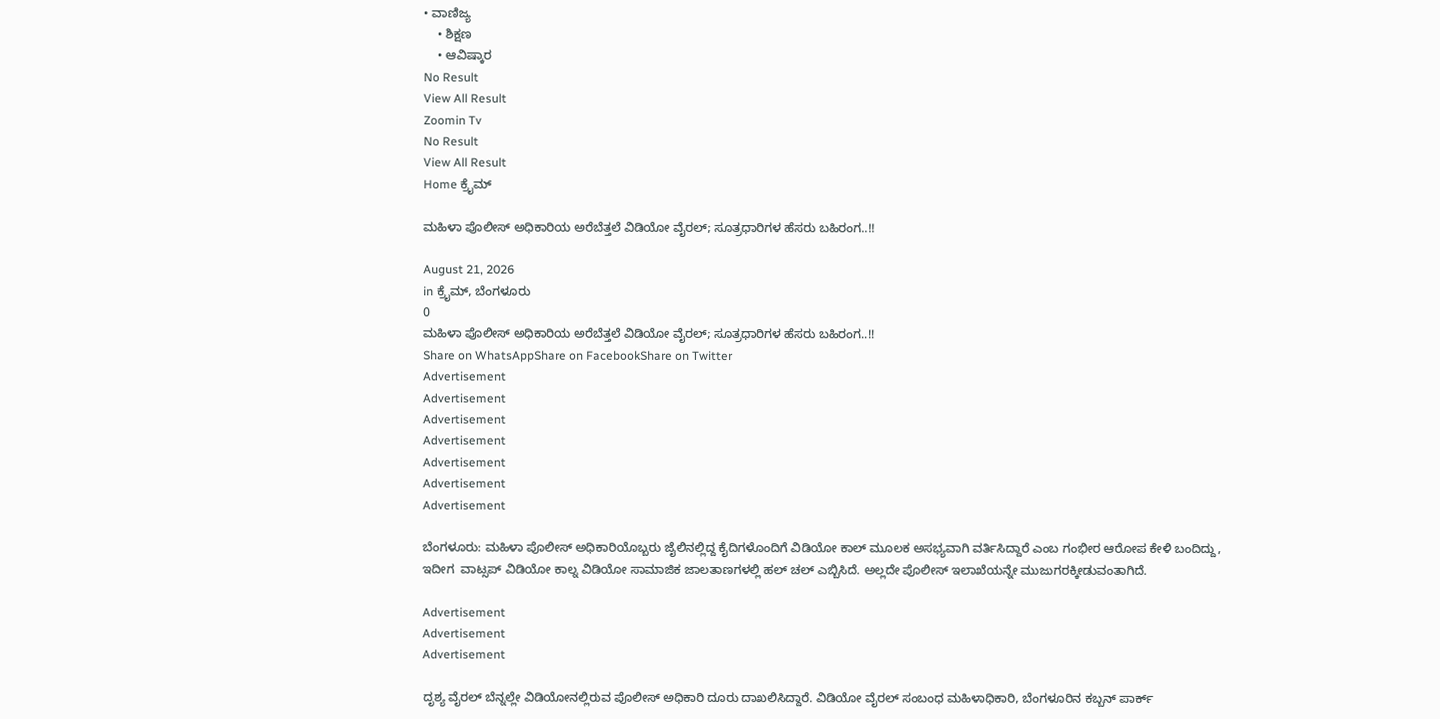• ವಾಣಿಜ್ಯ
    • ಶಿಕ್ಷಣ
    • ಆವಿಷ್ಕಾರ
No Result
View All Result
Zoomin Tv
No Result
View All Result
Home ಕ್ರೈಮ್

ಮಹಿಳಾ ಪೊಲೀಸ್ ಅಧಿಕಾರಿಯ ಅರೆಬೆತ್ತಲೆ ವಿಡಿಯೋ ವೈರಲ್; ಸೂತ್ರಧಾರಿಗಳ ಹೆಸರು ಬಹಿರಂಗ..!!

August 21, 2026
in ಕ್ರೈಮ್, ಬೆಂಗಳೂರು
0
ಮಹಿಳಾ ಪೊಲೀಸ್ ಅಧಿಕಾರಿಯ ಅರೆಬೆತ್ತಲೆ ವಿಡಿಯೋ ವೈರಲ್; ಸೂತ್ರಧಾರಿಗಳ ಹೆಸರು ಬಹಿರಂಗ..!!
Share on WhatsAppShare on FacebookShare on Twitter
Advertisement
Advertisement
Advertisement
Advertisement
Advertisement
Advertisement
Advertisement

ಬೆಂಗಳೂರು: ಮಹಿಳಾ ಪೊಲೀಸ್ ಅಧಿಕಾರಿಯೊಬ್ಬರು ಜೈಲಿನಲ್ಲಿದ್ದ ಕೈದಿಗಳೊಂದಿಗೆ ವಿಡಿಯೋ ಕಾಲ್ ಮೂಲಕ ಅಸಭ್ಯವಾಗಿ ವರ್ತಿಸಿದ್ದಾರೆ ಎಂಬ ಗಂಭೀರ ಆರೋಪ ಕೇಳಿ ಬಂದಿದ್ದು, ಇದೀಗ  ವಾಟ್ಸಪ್ ವಿಡಿಯೋ ಕಾಲ್ನ ವಿಡಿಯೋ ಸಾಮಾಜಿಕ ಜಾಲತಾಣಗಳಲ್ಲಿ ಹಲ್ ಚಲ್ ಎಬ್ಬಿಸಿದೆ. ಅಲ್ಲದೇ ಪೊಲೀಸ್ ಇಲಾಖೆಯನ್ನೇ ಮುಜುಗರಕ್ಕೀಡುವಂತಾಗಿದೆ.

Advertisement
Advertisement
Advertisement

ದೃಶ್ಯ ವೈರಲ್ ಬೆನ್ನಲ್ಲೇ ವಿಡಿಯೋನಲ್ಲಿರುವ ಪೊಲೀಸ್ ಅಧಿಕಾರಿ ದೂರು ದಾಖಲಿಸಿದ್ದಾರೆ. ವಿಡಿಯೋ ವೈರಲ್ ಸಂಬಂಧ ಮಹಿಳಾಧಿಕಾರಿ, ಬೆಂಗಳೂರಿನ ಕಬ್ಬನ್ ಪಾರ್ಕ್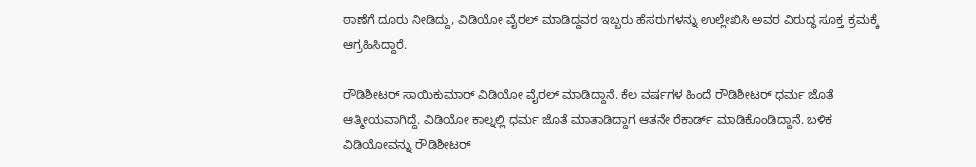ಠಾಣೆಗೆ ದೂರು ನೀಡಿದ್ದು, ವಿಡಿಯೋ ವೈರಲ್ ಮಾಡಿದ್ದವರ ಇಬ್ಬರು ಹೆಸರುಗಳನ್ನು ಉಲ್ಲೇಖಿಸಿ ಅವರ ವಿರುದ್ಧ ಸೂಕ್ತ ಕ್ರಮಕ್ಕೆ ಆಗ್ರಹಿಸಿದ್ದಾರೆ.

ರೌಡಿಶೀಟರ್ ಸಾಯಿಕುಮಾರ್ ವಿಡಿಯೋ ವೈರಲ್ ಮಾಡಿದ್ದಾನೆ. ಕೆಲ ವರ್ಷಗಳ ಹಿಂದೆ ರೌಡಿಶೀಟರ್ ಧರ್ಮ ಜೊತೆ ಆತ್ಮೀಯವಾಗಿದ್ದೆ. ವಿಡಿಯೋ ಕಾಲ್ನಲ್ಲಿ ಧರ್ಮ ಜೊತೆ ಮಾತಾಡಿದ್ದಾಗ ಆತನೇ ರೆಕಾರ್ಡ್ ಮಾಡಿಕೊಂಡಿದ್ದಾನೆ. ಬಳಿಕ ವಿಡಿಯೋವನ್ನು ರೌಡಿಶೀಟರ್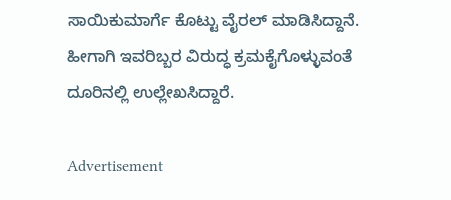ಸಾಯಿಕುಮಾರ್ಗೆ ಕೊಟ್ಟು ವೈರಲ್‌ ಮಾಡಿಸಿದ್ದಾನೆ. ಹೀಗಾಗಿ ಇವರಿಬ್ಬರ ವಿರುದ್ಧ ಕ್ರಮಕೈಗೊಳ್ಳುವಂತೆ ದೂರಿನಲ್ಲಿ ಉಲ್ಲೇಖಸಿದ್ದಾರೆ.

Advertisement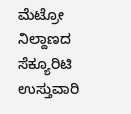ಮೆಟ್ರೋ ನಿಲ್ದಾಣದ ಸೆಕ್ಯೂರಿಟಿ ಉಸ್ತುವಾರಿ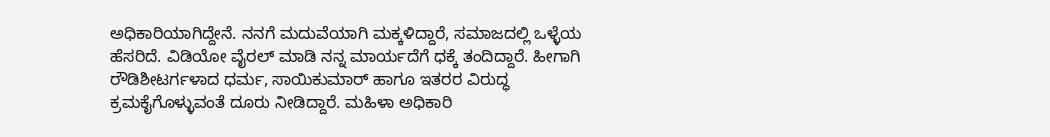ಅಧಿಕಾರಿಯಾಗಿದ್ದೇನೆ. ನನಗೆ ಮದುವೆಯಾಗಿ ಮಕ್ಕಳಿದ್ದಾರೆ, ಸಮಾಜದಲ್ಲಿ ಒಳ್ಳೆಯ ಹೆಸರಿದೆ. ವಿಡಿಯೋ ವೈರಲ್ ಮಾಡಿ ನನ್ನ ಮಾರ್ಯದೆಗೆ ಧಕ್ಕೆ ತಂದಿದ್ದಾರೆ. ಹೀಗಾಗಿ ರೌಡಿಶೀಟರ್ಗಳಾದ ಧರ್ಮ, ಸಾಯಿಕುಮಾರ್ ಹಾಗೂ ಇತರರ ವಿರುದ್ಧ ಕ್ರಮಕೈಗೊಳ್ಳುವಂತೆ ದೂರು ನೀಡಿದ್ದಾರೆ. ಮಹಿಳಾ ಅಧಿಕಾರಿ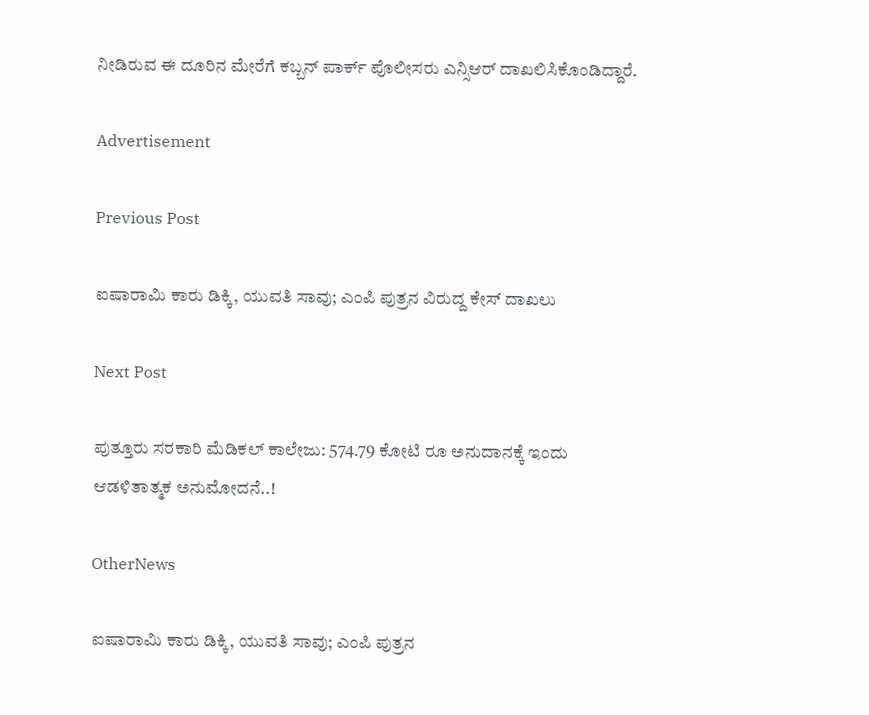ನೀಡಿರುವ ಈ ದೂರಿನ ಮೇರೆಗೆ ಕಬ್ಬನ್ ಪಾರ್ಕ್ ಪೊಲೀಸರು ಎನ್ಸಿಆರ್ ದಾಖಲಿಸಿಕೊಂಡಿದ್ದಾರೆ.

Advertisement

Previous Post

ಐಷಾರಾಮಿ ಕಾರು ಡಿಕ್ಕಿ, ಯುವತಿ ಸಾವು; ಎಂಪಿ ಪುತ್ರನ ವಿರುದ್ದ ಕೇಸ್‌ ದಾಖಲು

Next Post

ಪುತ್ತೂರು ಸರಕಾರಿ ಮೆಡಿಕಲ್ ಕಾಲೇಜು: 574.79 ಕೋಟಿ ರೂ ಅನುದಾನಕ್ಕೆ ಇಂದು ಆಡಳಿತಾತ್ಮಕ ಅನುಮೋದನೆ..!

OtherNews

ಐಷಾರಾಮಿ ಕಾರು ಡಿಕ್ಕಿ, ಯುವತಿ ಸಾವು; ಎಂಪಿ ಪುತ್ರನ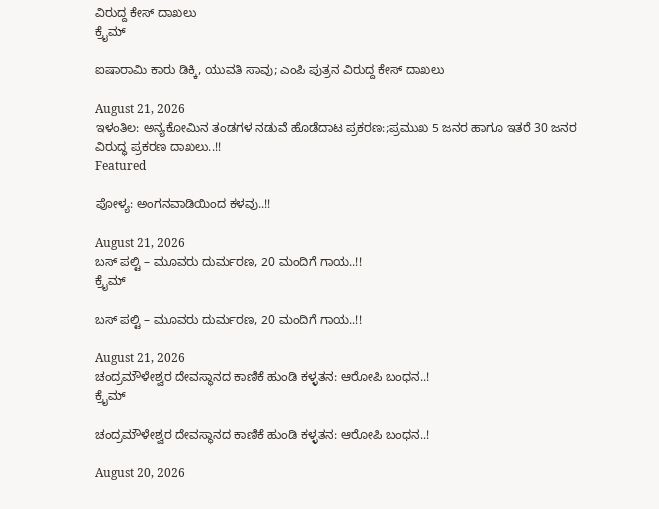ವಿರುದ್ದ ಕೇಸ್‌ ದಾಖಲು
ಕ್ರೈಮ್

ಐಷಾರಾಮಿ ಕಾರು ಡಿಕ್ಕಿ, ಯುವತಿ ಸಾವು; ಎಂಪಿ ಪುತ್ರನ ವಿರುದ್ದ ಕೇಸ್‌ ದಾಖಲು

August 21, 2026
ಇಳಂತಿಲ: ಅನ್ಯಕೋಮಿನ ತಂಡಗಳ ನಡುವೆ ಹೊಡೆದಾಟ ಪ್ರಕರಣ:;ಪ್ರಮುಖ 5 ಜನರ ಹಾಗೂ ಇತರೆ 30 ಜನರ ವಿರುದ್ಧ ಪ್ರಕರಣ ದಾಖಲು..!!
Featured

ಪೋಳ್ಯ: ಅಂಗನವಾಡಿಯಿಂದ ಕಳವು..!!

August 21, 2026
ಬಸ್‌ ಪಲ್ಟಿ – ಮೂವರು ದುರ್ಮರಣ, 20 ಮಂದಿಗೆ ಗಾಯ..!!
ಕ್ರೈಮ್

ಬಸ್‌ ಪಲ್ಟಿ – ಮೂವರು ದುರ್ಮರಣ, 20 ಮಂದಿಗೆ ಗಾಯ..!!

August 21, 2026
ಚಂದ್ರಮೌಳೇಶ್ವರ ದೇವಸ್ಥಾನದ ಕಾಣಿಕೆ ಹುಂಡಿ ಕಳ್ಳತನ: ಆರೋಪಿ ಬಂಧನ..!
ಕ್ರೈಮ್

ಚಂದ್ರಮೌಳೇಶ್ವರ ದೇವಸ್ಥಾನದ ಕಾಣಿಕೆ ಹುಂಡಿ ಕಳ್ಳತನ: ಆರೋಪಿ ಬಂಧನ..!

August 20, 2026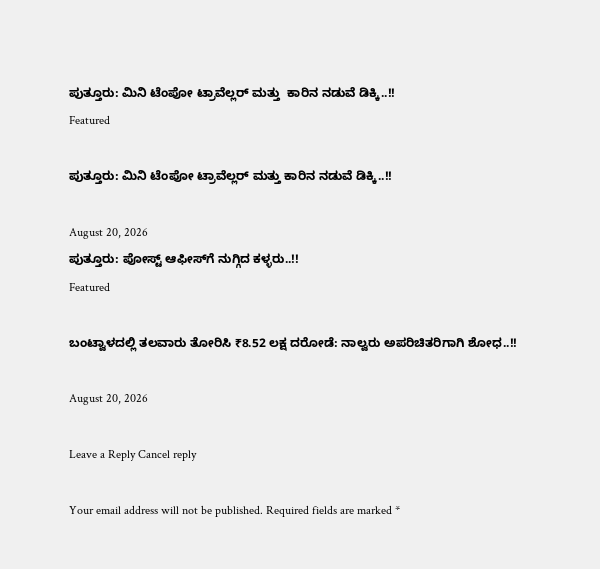ಪುತ್ತೂರು: ಮಿನಿ ಟೆಂಪೋ ಟ್ರಾವೆಲ್ಲರ್ ಮತ್ತು  ಕಾರಿನ ನಡುವೆ ಡಿಕ್ಕಿ..!!
Featured

ಪುತ್ತೂರು: ಮಿನಿ ಟೆಂಪೋ ಟ್ರಾವೆಲ್ಲರ್ ಮತ್ತು ಕಾರಿನ ನಡುವೆ ಡಿಕ್ಕಿ..!!

August 20, 2026
ಪುತ್ತೂರು: ಪೋಸ್ಟ್‌ ಆಫೀಸ್‌ಗೆ ನುಗ್ಗಿದ ಕಳ್ಳರು..!!
Featured

ಬಂಟ್ವಾಳದಲ್ಲಿ ತಲವಾರು ತೋರಿಸಿ ₹8.52 ಲಕ್ಷ ದರೋಡೆ: ನಾಲ್ವರು ಅಪರಿಚಿತರಿಗಾಗಿ ಶೋಧ..!!

August 20, 2026

Leave a Reply Cancel reply

Your email address will not be published. Required fields are marked *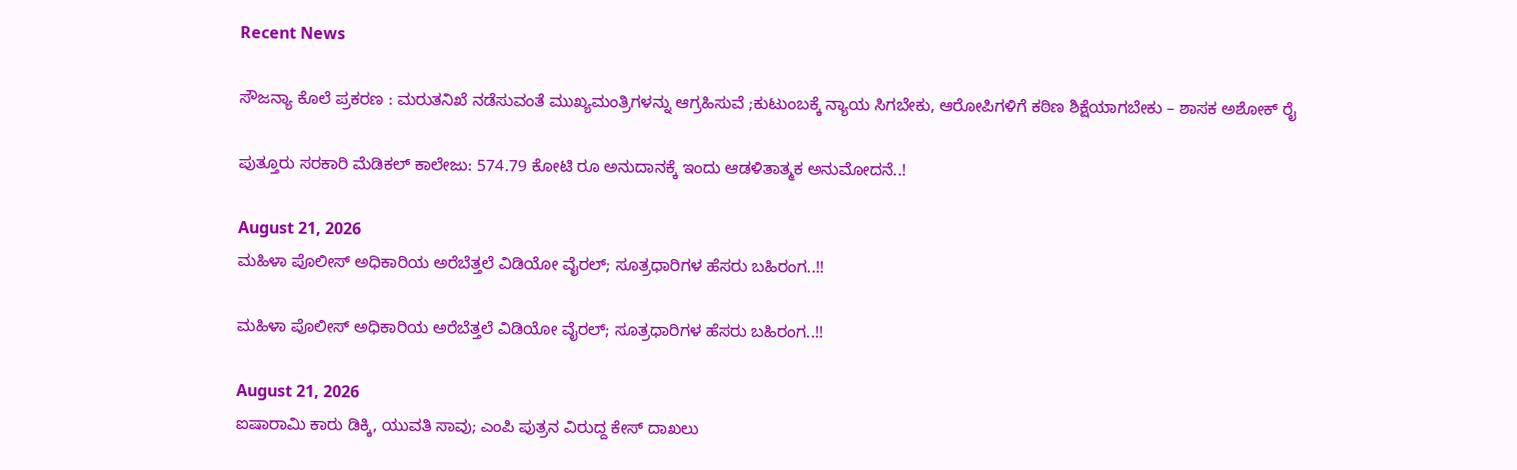Recent News

ಸೌಜನ್ಯಾ ಕೊಲೆ ಪ್ರಕರಣ : ಮರುತನಿಖೆ ನಡೆಸುವಂತೆ ಮುಖ್ಯಮಂತ್ರಿಗಳನ್ನು ಆಗ್ರಹಿಸುವೆ ;ಕುಟುಂಬಕ್ಕೆ ನ್ಯಾಯ ಸಿಗಬೇಕು, ಆರೋಪಿಗಳಿಗೆ ಕಠಿಣ ಶಿಕ್ಷೆಯಾಗಬೇಕು – ಶಾಸಕ ಅಶೋಕ್ ರೈ

ಪುತ್ತೂರು ಸರಕಾರಿ ಮೆಡಿಕಲ್ ಕಾಲೇಜು: 574.79 ಕೋಟಿ ರೂ ಅನುದಾನಕ್ಕೆ ಇಂದು ಆಡಳಿತಾತ್ಮಕ ಅನುಮೋದನೆ..!

August 21, 2026
ಮಹಿಳಾ ಪೊಲೀಸ್ ಅಧಿಕಾರಿಯ ಅರೆಬೆತ್ತಲೆ ವಿಡಿಯೋ ವೈರಲ್; ಸೂತ್ರಧಾರಿಗಳ ಹೆಸರು ಬಹಿರಂಗ..!!

ಮಹಿಳಾ ಪೊಲೀಸ್ ಅಧಿಕಾರಿಯ ಅರೆಬೆತ್ತಲೆ ವಿಡಿಯೋ ವೈರಲ್; ಸೂತ್ರಧಾರಿಗಳ ಹೆಸರು ಬಹಿರಂಗ..!!

August 21, 2026
ಐಷಾರಾಮಿ ಕಾರು ಡಿಕ್ಕಿ, ಯುವತಿ ಸಾವು; ಎಂಪಿ ಪುತ್ರನ ವಿರುದ್ದ ಕೇಸ್‌ ದಾಖಲು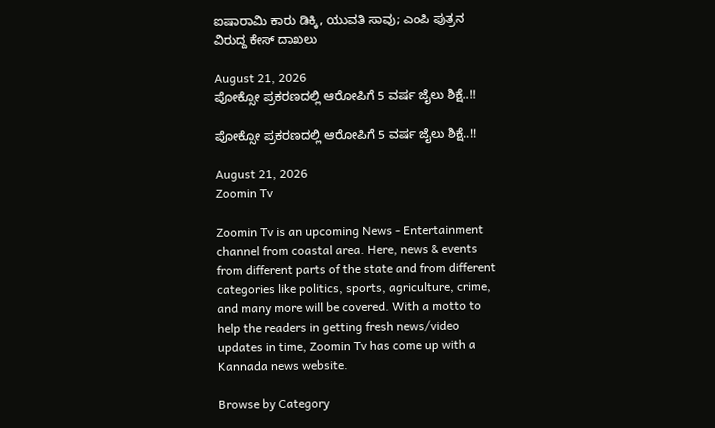ಐಷಾರಾಮಿ ಕಾರು ಡಿಕ್ಕಿ, ಯುವತಿ ಸಾವು; ಎಂಪಿ ಪುತ್ರನ ವಿರುದ್ದ ಕೇಸ್‌ ದಾಖಲು

August 21, 2026
ಪೋಕ್ಸೋ ಪ್ರಕರಣದಲ್ಲಿ ಆರೋಪಿಗೆ 5 ವರ್ಷ ಜೈಲು ಶಿಕ್ಷೆ..!!

ಪೋಕ್ಸೋ ಪ್ರಕರಣದಲ್ಲಿ ಆರೋಪಿಗೆ 5 ವರ್ಷ ಜೈಲು ಶಿಕ್ಷೆ..!!

August 21, 2026
Zoomin Tv

Zoomin Tv is an upcoming News - Entertainment channel from coastal area. Here, news & events from different parts of the state and from different categories like politics, sports, agriculture, crime, and many more will be covered. With a motto to help the readers in getting fresh news/video updates in time, Zoomin Tv has come up with a Kannada news website.

Browse by Category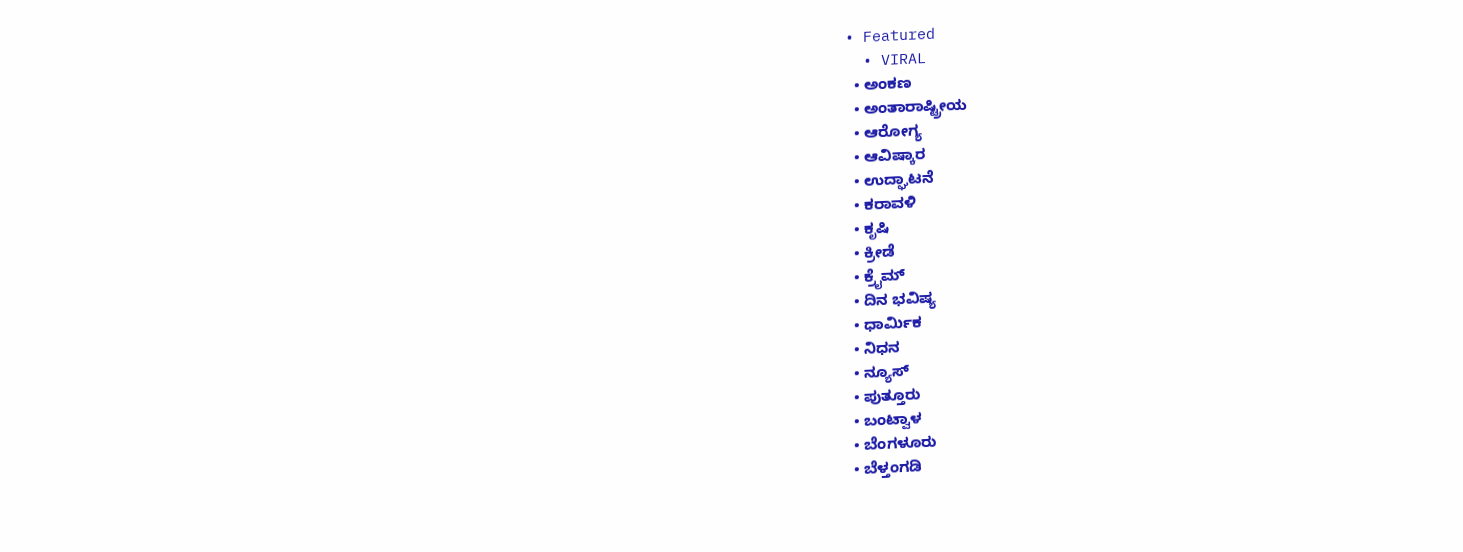• Featured
  • VIRAL
  • ಅಂಕಣ
  • ಅಂತಾರಾಷ್ಟ್ರೀಯ
  • ಆರೋಗ್ಯ
  • ಆವಿಷ್ಕಾರ
  • ಉದ್ಘಾಟನೆ
  • ಕರಾವಳಿ
  • ಕೃಷಿ
  • ಕ್ರೀಡೆ
  • ಕ್ರೈಮ್
  • ದಿನ ಭವಿಷ್ಯ
  • ಧಾರ್ಮಿಕ
  • ನಿಧನ
  • ನ್ಯೂಸ್
  • ಪುತ್ತೂರು
  • ಬಂಟ್ವಾಳ
  • ಬೆಂಗಳೂರು
  • ಬೆಳ್ತಂಗಡಿ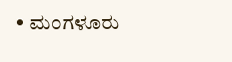• ಮಂಗಳೂರು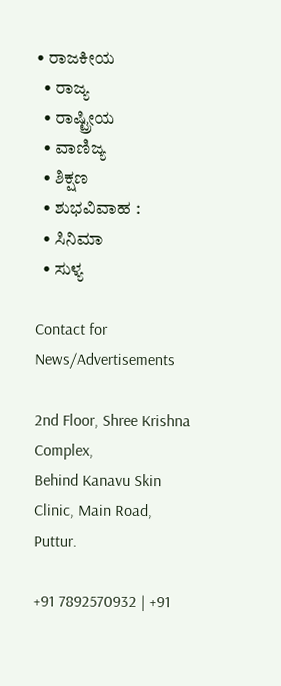• ರಾಜಕೀಯ
  • ರಾಜ್ಯ
  • ರಾಷ್ಟ್ರೀಯ
  • ವಾಣಿಜ್ಯ
  • ಶಿಕ್ಷಣ
  • ಶುಭವಿವಾಹ :
  • ಸಿನಿಮಾ
  • ಸುಳ್ಯ

Contact for News/Advertisements

2nd Floor, Shree Krishna Complex,
Behind Kanavu Skin Clinic, Main Road, Puttur.

+91 7892570932 | +91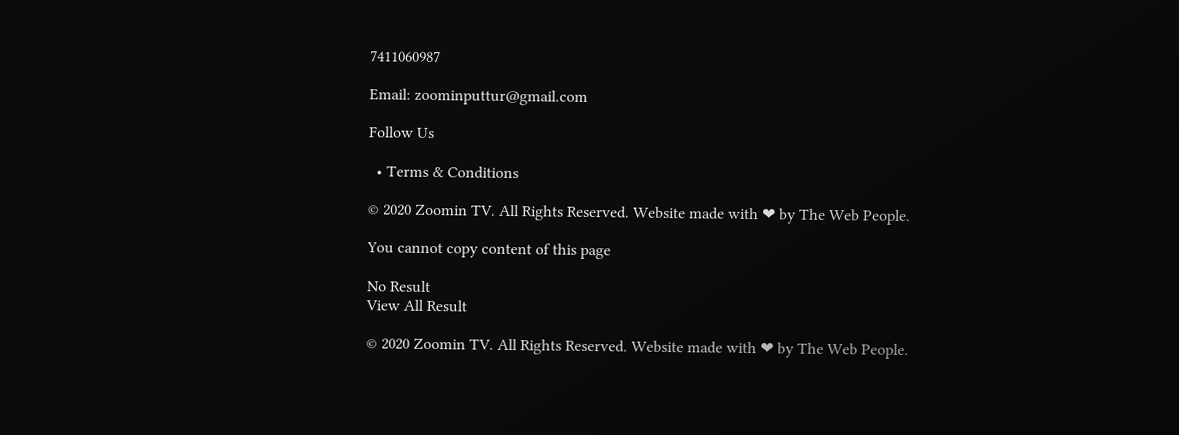7411060987

Email: zoominputtur@gmail.com

Follow Us

  • Terms & Conditions

© 2020 Zoomin TV. All Rights Reserved. Website made with ❤ by The Web People.

You cannot copy content of this page

No Result
View All Result

© 2020 Zoomin TV. All Rights Reserved. Website made with ❤ by The Web People.